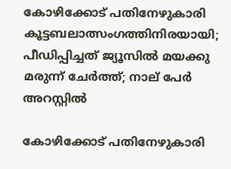കോഴിക്കോട് പതിനേഴുകാരി കൂട്ടബലാത്സംഗത്തിനിരയായി; പീഡിപ്പിച്ചത് ജ്യൂസില്‍ മയക്കു മരുന്ന് ചേര്‍ത്ത്; നാല് പേര്‍ അറസ്റ്റില്‍

കോഴിക്കോട് പതിനേഴുകാരി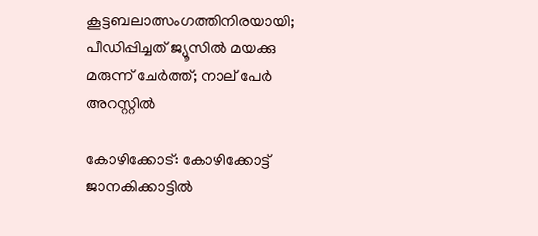കൂട്ടബലാത്സംഗത്തിനിരയായി; പീഡിപ്പിച്ചത് ജ്യൂസില്‍ മയക്കു മരുന്ന് ചേര്‍ത്ത്; നാല് പേര്‍ അറസ്റ്റില്‍

കോഴിക്കോട്: കോഴിക്കോട്ട് ജാനകിക്കാട്ടില്‍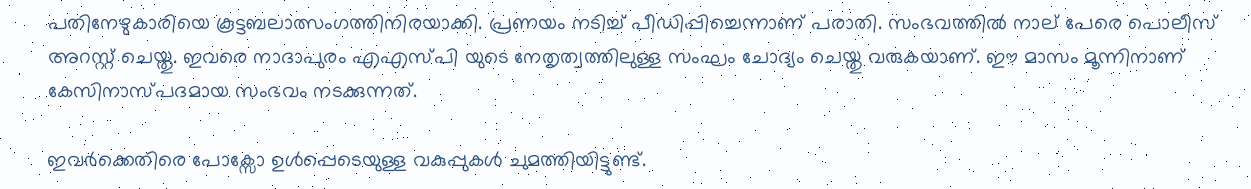പതിനേഴുകാരിയെ കൂട്ടബലാത്സംഗത്തിനിരയാക്കി. പ്രണയം നടിച്ച് പീഡിപ്പിച്ചെന്നാണ് പരാതി. സംഭവത്തില്‍ നാല് പേരെ പൊലീസ് അറസ്റ്റ് ചെയ്തു. ഇവരെ നാദാപുരം എഎസ്പി യുടെ നേതൃത്വത്തിലുള്ള സംഘം ചോദ്യം ചെയ്തു വരുകയാണ്. ഈ മാസം മൂന്നിനാണ് കേസിനാസ്പദമായ സംഭവം നടക്കുന്നത്.

ഇവര്‍ക്കെതിരെ പോക്സോ ഉള്‍പ്പെടെയുള്ള വകുപ്പുകള്‍ ചുമത്തിയിട്ടുണ്ട്.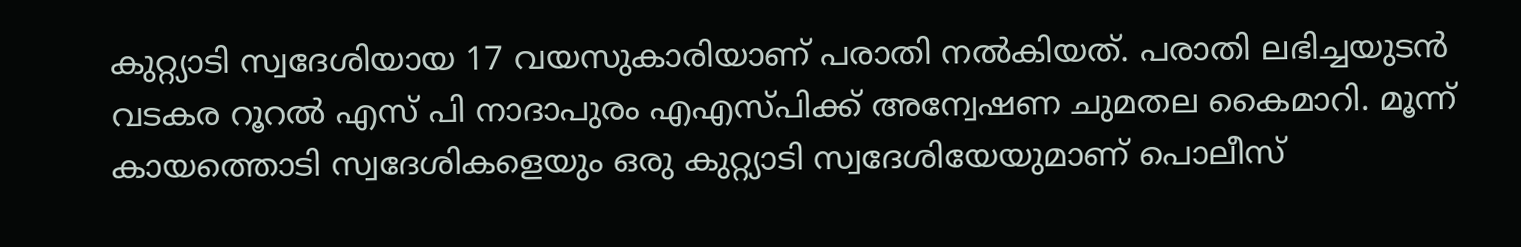കുറ്റ്യാടി സ്വദേശിയായ 17 വയസുകാരിയാണ് പരാതി നല്‍കിയത്. പരാതി ലഭിച്ചയുടന്‍ വടകര റൂറല്‍ എസ് പി നാദാപുരം എഎസ്പിക്ക് അന്വേഷണ ചുമതല കൈമാറി. മൂന്ന് കായത്തൊടി സ്വദേശികളെയും ഒരു കുറ്റ്യാടി സ്വദേശിയേയുമാണ് പൊലീസ്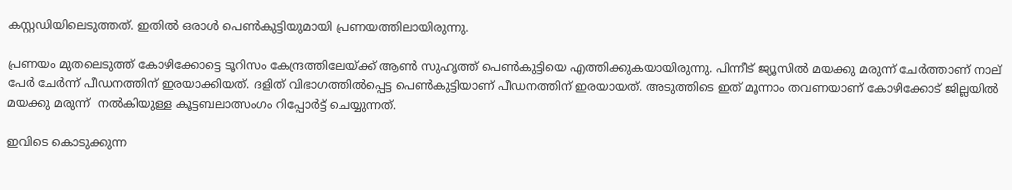കസ്റ്റഡിയിലെടുത്തത്. ഇതില്‍ ഒരാള്‍ പെണ്‍കുട്ടിയുമായി പ്രണയത്തിലായിരുന്നു.

പ്രണയം മുതലെടുത്ത് കോഴിക്കോട്ടെ ടൂറിസം കേന്ദ്രത്തിലേയ്ക്ക് ആണ്‍ സുഹൃത്ത് പെണ്‍കുട്ടിയെ എത്തിക്കുകയായിരുന്നു. പിന്നീട് ജ്യൂസില്‍ മയക്കു മരുന്ന് ചേര്‍ത്താണ് നാല് പേര്‍ ചേര്‍ന്ന് പീഡനത്തിന് ഇരയാക്കിയത്. ദളിത് വിഭാഗത്തില്‍പ്പെട്ട പെണ്‍കുട്ടിയാണ് പീഡനത്തിന് ഇരയായത്. അടുത്തിടെ ഇത് മൂന്നാം തവണയാണ് കോഴിക്കോട് ജില്ലയില്‍ മയക്കു മരുന്ന്  നല്‍കിയുള്ള കൂട്ടബലാത്സംഗം റിപ്പോര്‍ട്ട് ചെയ്യുന്നത്.

ഇവിടെ കൊടുക്കുന്ന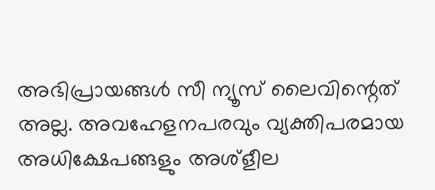അഭിപ്രായങ്ങള്‍ സീ ന്യൂസ് ലൈവിന്റെത് അല്ല. അവഹേളനപരവും വ്യക്തിപരമായ അധിക്ഷേപങ്ങളും അശ്‌ളീല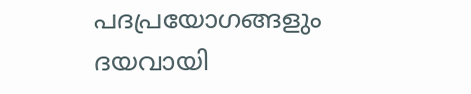പദപ്രയോഗങ്ങളും ദയവായി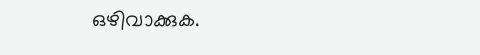ഒഴിവാക്കുക.